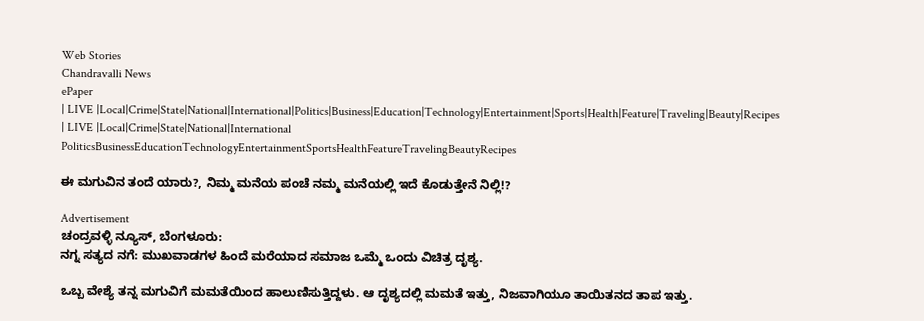Web Stories
Chandravalli News
ePaper
| LIVE |Local|Crime|State|National|International|Politics|Business|Education|Technology|Entertainment|Sports|Health|Feature|Traveling|Beauty|Recipes
| LIVE |Local|Crime|State|National|International
PoliticsBusinessEducationTechnologyEntertainmentSportsHealthFeatureTravelingBeautyRecipes

ಈ ಮಗುವಿನ ತಂದೆ ಯಾರು?, ನಿಮ್ಮ ಮನೆಯ ಪಂಚೆ ನಮ್ಮ ಮನೆಯಲ್ಲಿ ಇದೆ ಕೊಡುತ್ತೇನೆ ನಿಲ್ಲಿ!?

Advertisement
ಚಂದ್ರವಳ್ಳಿ ನ್ಯೂಸ್, ಬೆಂಗಳೂರು:
ನಗ್ನ ಸತ್ಯದ ನಗೆ: ಮುಖವಾಡಗಳ ಹಿಂದೆ ಮರೆಯಾದ ಸಮಾಜ ಒಮ್ಮೆ ಒಂದು ವಿಚಿತ್ರ ದೃಶ್ಯ.

ಒಬ್ಬ ವೇಶ್ಯೆ ತನ್ನ ಮಗುವಿಗೆ ಮಮತೆಯಿಂದ ಹಾಲುಣಿಸುತ್ತಿದ್ದಳು. ಆ ದೃಶ್ಯದಲ್ಲಿ ಮಮತೆ ಇತ್ತು, ನಿಜವಾಗಿಯೂ ತಾಯಿತನದ ತಾಪ ಇತ್ತು.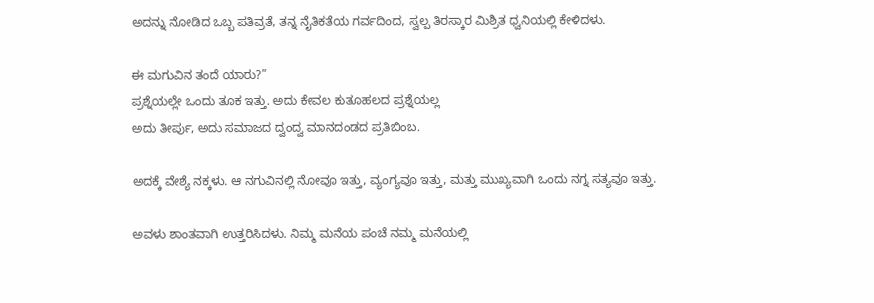ಅದನ್ನು ನೋಡಿದ ಒಬ್ಬ ಪತಿವ್ರತೆ, ತನ್ನ ನೈತಿಕತೆಯ ಗರ್ವದಿಂದ, ಸ್ವಲ್ಪ ತಿರಸ್ಕಾರ ಮಿಶ್ರಿತ ಧ್ವನಿಯಲ್ಲಿ ಕೇಳಿದಳು.

ಈ ಮಗುವಿನ ತಂದೆ ಯಾರು?”
ಪ್ರಶ್ನೆಯಲ್ಲೇ ಒಂದು ತೂಕ ಇತ್ತು. ಅದು ಕೇವಲ ಕುತೂಹಲದ ಪ್ರಶ್ನೆಯಲ್ಲ
ಅದು ತೀರ್ಪು, ಅದು ಸಮಾಜದ ದ್ವಂದ್ವ ಮಾನದಂಡದ ಪ್ರತಿಬಿಂಬ.

ಅದಕ್ಕೆ ವೇಶ್ಯೆ ನಕ್ಕಳು. ಆ ನಗುವಿನಲ್ಲಿ ನೋವೂ ಇತ್ತು, ವ್ಯಂಗ್ಯವೂ ಇತ್ತು, ಮತ್ತು ಮುಖ್ಯವಾಗಿ ಒಂದು ನಗ್ನ ಸತ್ಯವೂ ಇತ್ತು.

ಅವಳು ಶಾಂತವಾಗಿ ಉತ್ತರಿಸಿದಳು. ನಿಮ್ಮ ಮನೆಯ ಪಂಚೆ ನಮ್ಮ ಮನೆಯಲ್ಲಿ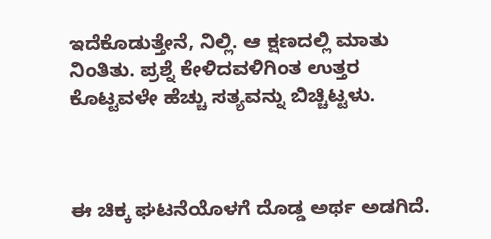ಇದೆಕೊಡುತ್ತೇನೆ, ನಿಲ್ಲಿ. ಆ ಕ್ಷಣದಲ್ಲಿ ಮಾತು ನಿಂತಿತು. ಪ್ರಶ್ನೆ ಕೇಳಿದವಳಿಗಿಂತ ಉತ್ತರ ಕೊಟ್ಟವಳೇ ಹೆಚ್ಚು ಸತ್ಯವನ್ನು ಬಿಚ್ಚಿಟ್ಟಳು.



ಈ ಚಿಕ್ಕ ಘಟನೆಯೊಳಗೆ ದೊಡ್ಡ ಅರ್ಥ ಅಡಗಿದೆ.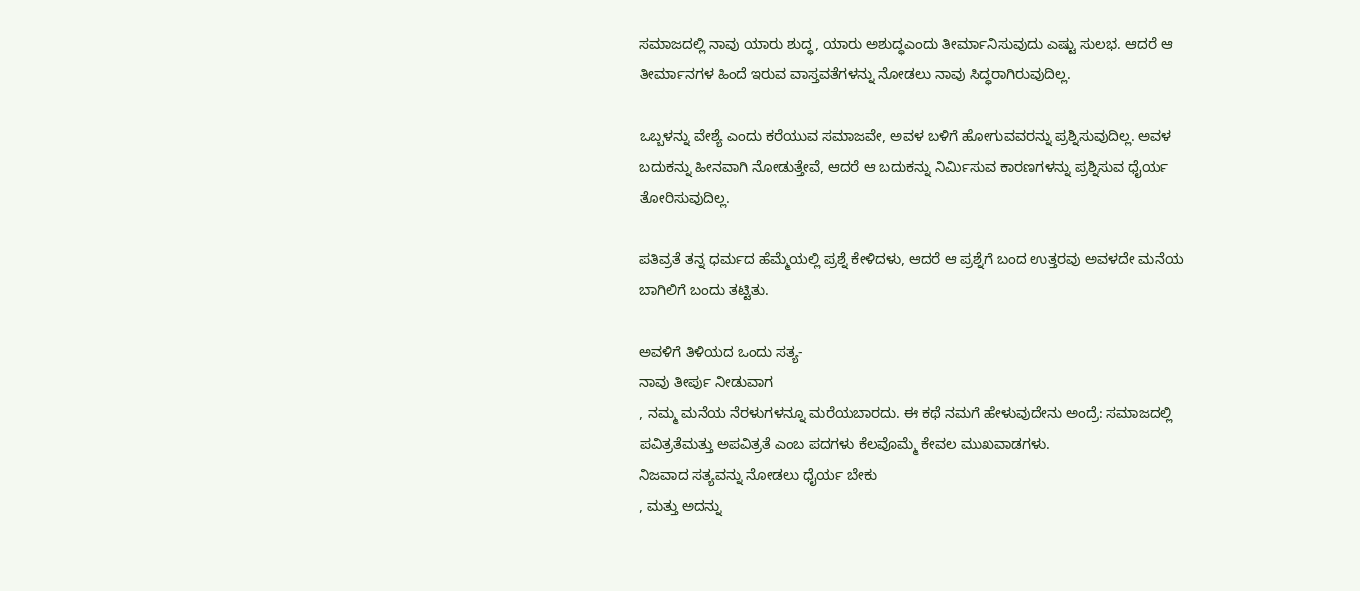ಸಮಾಜದಲ್ಲಿ ನಾವು ಯಾರು ಶುದ್ಧ, ಯಾರು ಅಶುದ್ಧಎಂದು ತೀರ್ಮಾನಿಸುವುದು ಎಷ್ಟು ಸುಲಭ. ಆದರೆ ಆ ತೀರ್ಮಾನಗಳ ಹಿಂದೆ ಇರುವ ವಾಸ್ತವತೆಗಳನ್ನು ನೋಡಲು ನಾವು ಸಿದ್ಧರಾಗಿರುವುದಿಲ್ಲ.

ಒಬ್ಬಳನ್ನು ವೇಶ್ಯೆ ಎಂದು ಕರೆಯುವ ಸಮಾಜವೇ, ಅವಳ ಬಳಿಗೆ ಹೋಗುವವರನ್ನು ಪ್ರಶ್ನಿಸುವುದಿಲ್ಲ. ಅವಳ ಬದುಕನ್ನು ಹೀನವಾಗಿ ನೋಡುತ್ತೇವೆ, ಆದರೆ ಆ ಬದುಕನ್ನು ನಿರ್ಮಿಸುವ ಕಾರಣಗಳನ್ನು ಪ್ರಶ್ನಿಸುವ ಧೈರ್ಯ ತೋರಿಸುವುದಿಲ್ಲ.

ಪತಿವ್ರತೆ ತನ್ನ ಧರ್ಮದ ಹೆಮ್ಮೆಯಲ್ಲಿ ಪ್ರಶ್ನೆ ಕೇಳಿದಳು, ಆದರೆ ಆ ಪ್ರಶ್ನೆಗೆ ಬಂದ ಉತ್ತರವು ಅವಳದೇ ಮನೆಯ ಬಾಗಿಲಿಗೆ ಬಂದು ತಟ್ಟಿತು.

ಅವಳಿಗೆ ತಿಳಿಯದ ಒಂದು ಸತ್ಯ-
ನಾವು ತೀರ್ಪು ನೀಡುವಾಗ
, ನಮ್ಮ ಮನೆಯ ನೆರಳುಗಳನ್ನೂ ಮರೆಯಬಾರದು. ಈ ಕಥೆ ನಮಗೆ ಹೇಳುವುದೇನು ಅಂದ್ರೆ: ಸಮಾಜದಲ್ಲಿ ಪವಿತ್ರತೆಮತ್ತು ಅಪವಿತ್ರತೆ ಎಂಬ ಪದಗಳು ಕೆಲವೊಮ್ಮೆ ಕೇವಲ ಮುಖವಾಡಗಳು.
ನಿಜವಾದ ಸತ್ಯವನ್ನು ನೋಡಲು ಧೈರ್ಯ ಬೇಕು
, ಮತ್ತು ಅದನ್ನು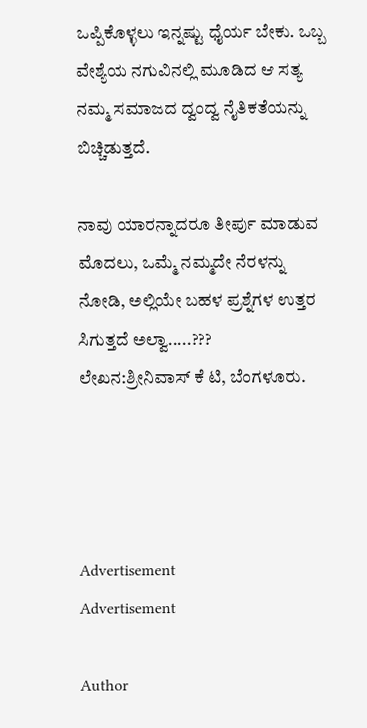ಒಪ್ಪಿಕೊಳ್ಳಲು ಇನ್ನಷ್ಟು ಧೈರ್ಯ ಬೇಕು. ಒಬ್ಬ ವೇಶ್ಯೆಯ ನಗುವಿನಲ್ಲಿ ಮೂಡಿದ ಆ ಸತ್ಯ ನಮ್ಮ ಸಮಾಜದ ದ್ವಂದ್ವ ನೈತಿಕತೆಯನ್ನು ಬಿಚ್ಚಿಡುತ್ತದೆ.

ನಾವು ಯಾರನ್ನಾದರೂ ತೀರ್ಪು ಮಾಡುವ ಮೊದಲು, ಒಮ್ಮೆ ನಮ್ಮದೇ ನೆರಳನ್ನು ನೋಡಿ, ಅಲ್ಲಿಯೇ ಬಹಳ ಪ್ರಶ್ನೆಗಳ ಉತ್ತರ ಸಿಗುತ್ತದೆ ಅಲ್ವಾ.....???
ಲೇಖನ:ಶ್ರೀನಿವಾಸ್ ಕೆ ಟಿ, ಬೆಂಗಳೂರು.




Advertisement
Advertisement

Author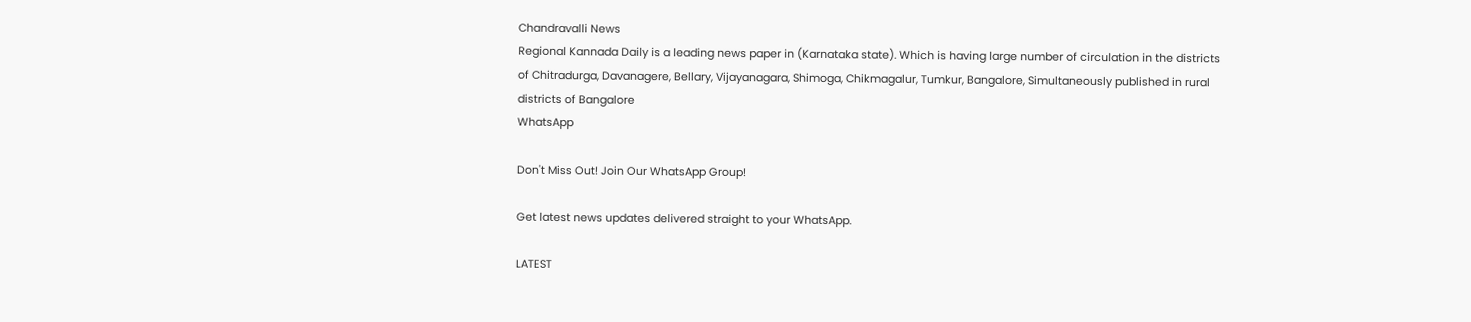Chandravalli News
Regional Kannada Daily is a leading news paper in (Karnataka state). Which is having large number of circulation in the districts of Chitradurga, Davanagere, Bellary, Vijayanagara, Shimoga, Chikmagalur, Tumkur, Bangalore, Simultaneously published in rural districts of Bangalore
WhatsApp

Don't Miss Out! Join Our WhatsApp Group!

Get latest news updates delivered straight to your WhatsApp.

LATEST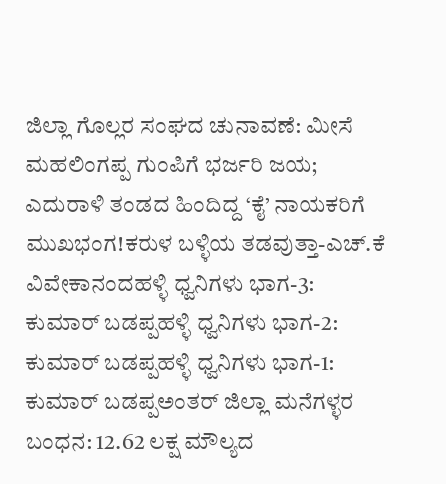ಜಿಲ್ಲಾ ಗೊಲ್ಲರ ಸಂಘದ ಚುನಾವಣೆ: ಮೀಸೆ ಮಹಲಿಂಗಪ್ಪ ಗುಂಪಿಗೆ ಭರ್ಜರಿ ಜಯ; ಎದುರಾಳಿ ತಂಡದ ಹಿಂದಿದ್ದ ‘ಕೈ’ ನಾಯಕರಿಗೆ ಮುಖಭಂಗ!ಕರುಳ ಬಳ್ಳಿಯ ತಡವುತ್ತಾ-ಎಚ್.ಕೆ ವಿವೇಕಾನಂದಹಳ್ಳಿ ಧ್ವನಿಗಳು ಭಾಗ-3: ಕುಮಾರ್ ಬಡಪ್ಪಹಳ್ಳಿ ಧ್ವನಿಗಳು ಭಾಗ-2: ಕುಮಾರ್ ಬಡಪ್ಪಹಳ್ಳಿ ಧ್ವನಿಗಳು ಭಾಗ-1: ಕುಮಾರ್ ಬಡಪ್ಪಅಂತರ್ ಜಿಲ್ಲಾ ಮನೆಗಳ್ಳರ ಬಂಧನ: 12.62 ಲಕ್ಷ ಮೌಲ್ಯದ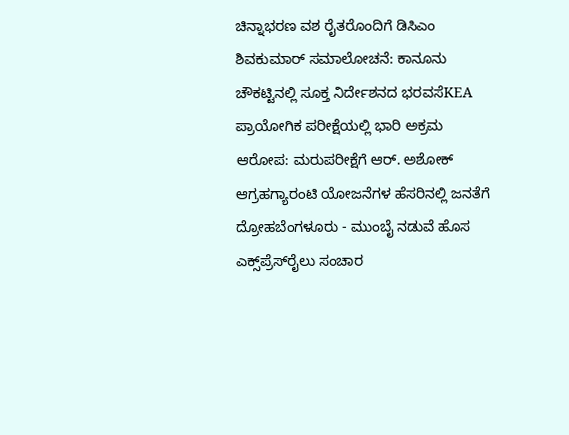ಚಿನ್ನಾಭರಣ ವಶ ರೈತರೊಂದಿಗೆ ಡಿಸಿಎಂ ಶಿವಕುಮಾರ್ ಸಮಾಲೋಚನೆ: ಕಾನೂನು ಚೌಕಟ್ಟಿನಲ್ಲಿ ಸೂಕ್ತ ನಿರ್ದೇಶನದ ಭರವಸೆKEA ಪ್ರಾಯೋಗಿಕ ಪರೀಕ್ಷೆಯಲ್ಲಿ ಭಾರಿ ಅಕ್ರಮ ಆರೋಪ: ಮರುಪರೀಕ್ಷೆಗೆ ಆರ್. ಅಶೋಕ್ ಆಗ್ರಹಗ್ಯಾರಂಟಿ ಯೋಜನೆಗಳ ಹೆಸರಿನಲ್ಲಿ ಜನತೆಗೆ ದ್ರೋಹಬೆಂಗಳೂರು - ಮುಂಬೈ ನಡುವೆ ಹೊಸ ಎಕ್ಸ್‌ಪ್ರೆಸ್‌ರೈಲು ಸಂಚಾರ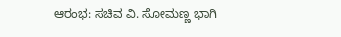ಆರಂಭ: ಸಚಿವ ವಿ. ಸೋಮಣ್ಣ ಭಾಗಿ